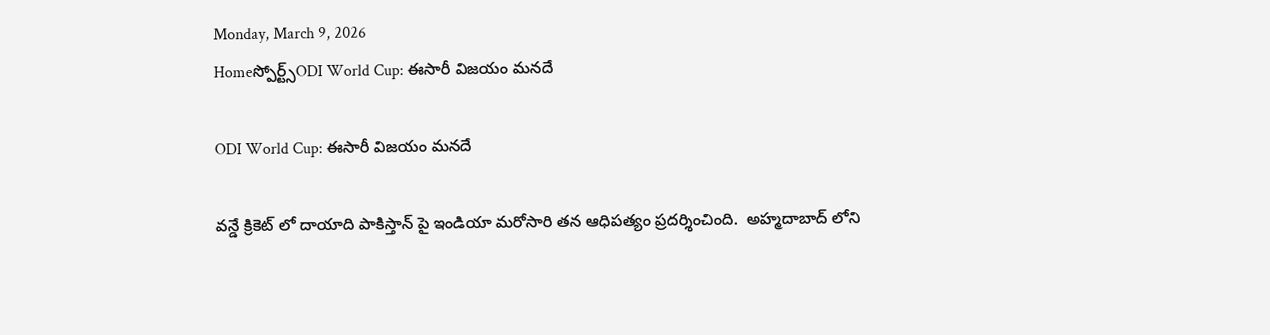Monday, March 9, 2026
Homeస్పోర్ట్స్ODI World Cup: ఈసారీ విజయం మనదే

ODI World Cup: ఈసారీ విజయం మనదే

వన్డే క్రికెట్ లో దాయాది పాకిస్తాన్ పై ఇండియా మరోసారి తన ఆధిపత్యం ప్రదర్శించింది.  అహ్మదాబాద్ లోని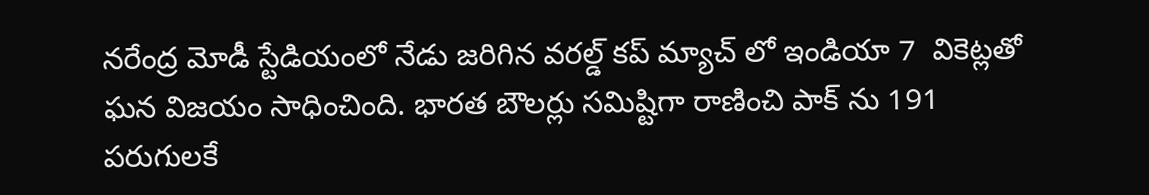నరేంద్ర మోడీ స్టేడియంలో నేడు జరిగిన వరల్డ్ కప్ మ్యాచ్ లో ఇండియా 7  వికెట్లతో ఘన విజయం సాధించింది. భారత బౌలర్లు సమిష్టిగా రాణించి పాక్ ను 191 పరుగులకే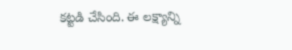కట్టడి చేసింది. ఈ లక్ష్యాన్ని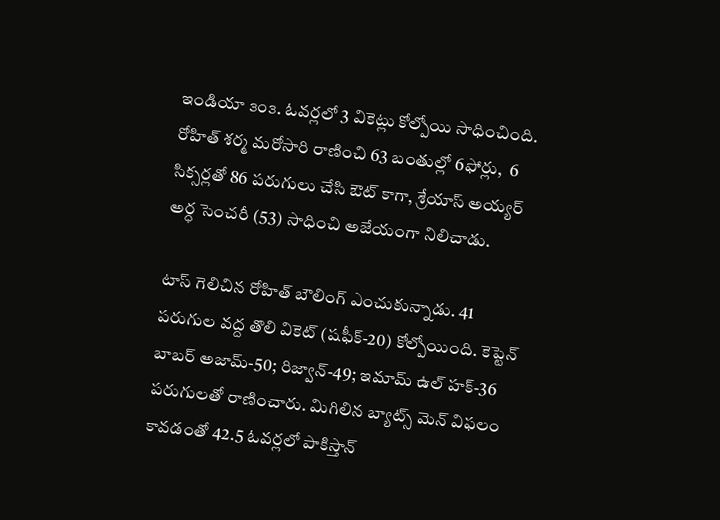ఇండియా ౩౦౩. ఓవర్లలో 3 వికెట్లు కోల్పోయి సాధించింది. రోహిత్ శర్మ మరోసారి రాణించి 63 బంతుల్లో 6ఫోర్లు,  6 సిక్సర్లతో 86 పరుగులు చేసి ఔట్ కాగా, శ్రేయాస్ అయ్యర్ అర్ధ సెంచరీ (53) సాధించి అజేయంగా నిలిచాడు.

టాస్ గెలిచిన రోహిత్ బౌలింగ్ ఎంచుకున్నాడు. 41 పరుగుల వద్ద తొలి వికెట్ (షఫీక్-20) కోల్పోయింది. కెప్టెన్ బాబర్ అజామ్-50; రిజ్వాన్-49; ఇమామ్ ఉల్ హక్-36 పరుగులతో రాణించారు. మిగిలిన బ్యాట్స్ మెన్ విఫలం కావడంతో 42.5 ఓవర్లలో పాకిస్తాన్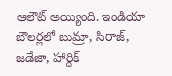ఆలౌట్ అయ్యింది. ఇండియా బౌలర్లలో బుమ్రా, సిరాజ్, జడేజా, హార్దిక్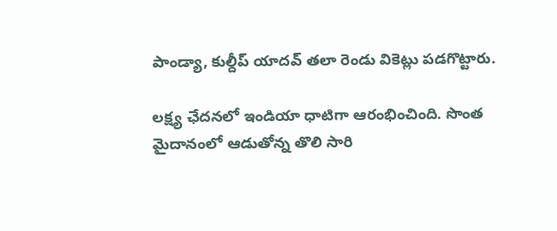పాండ్యా, కుల్దీప్ యాదవ్ తలా రెండు వికెట్లు పడగొట్టారు.

లక్ష్య ఛేదనలో ఇండియా ధాటిగా ఆరంభించింది. సొంత మైదానంలో ఆడుతోన్న తొలి సారి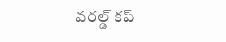వరల్డ్ కప్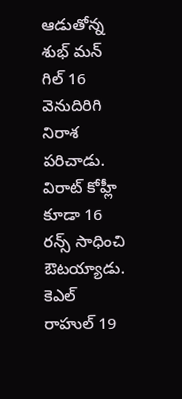ఆడుతోన్న శుభ్ మన్ గిల్ 16 వెనుదిరిగి నిరాశ పరిచాడు. విరాట్ కోహ్లీ కూడా 16 రన్స్ సాధించి ఔటయ్యాడు. కెఎల్ రాహుల్ 19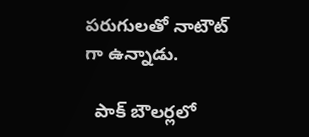పరుగులతో నాటౌట్ గా ఉన్నాడు.

  పాక్ బౌలర్లలో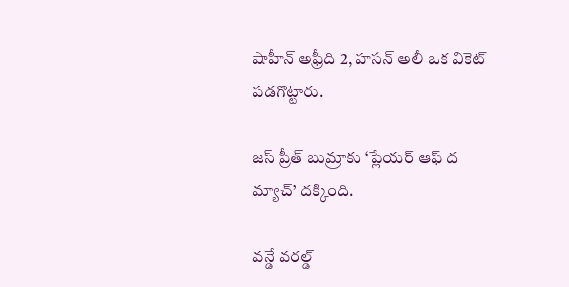షాహీన్ అఫ్రీది 2, హసన్ అలీ ఒక వికెట్ పడగొట్టారు.

జస్ ప్రీత్ బుమ్రాకు ‘ప్లేయర్ ఆఫ్ ద మ్యాచ్’ దక్కింది.

వన్డే వరల్డ్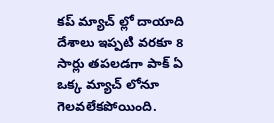కప్ మ్యాచ్ ల్లో దాయాది దేశాలు ఇప్పటి వరకూ 8 సార్లు తపలడగా పాక్ ఏ ఒక్క మ్యాచ్ లోనూ గెలవలేకపోయింది.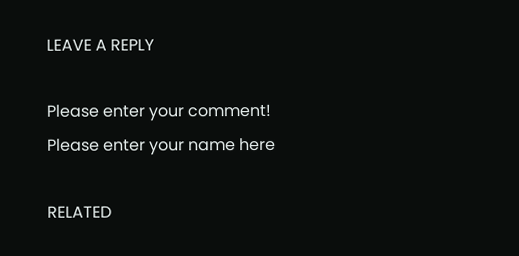LEAVE A REPLY

Please enter your comment!
Please enter your name here

RELATED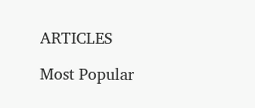ARTICLES

Most Popular